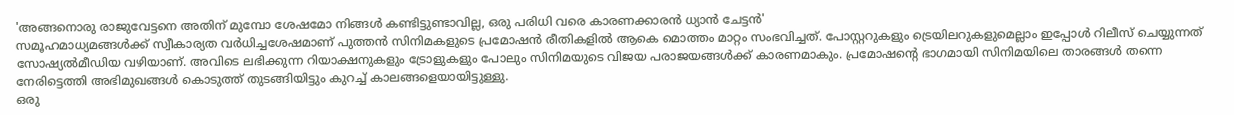'അങ്ങനൊരു രാജുവേട്ടനെ അതിന് മുമ്പോ ശേഷമോ നിങ്ങൾ കണ്ടിട്ടുണ്ടാവില്ല, ഒരു പരിധി വരെ കാരണക്കാരൻ ധ്യാൻ ചേട്ടൻ'
സമൂഹമാധ്യമങ്ങൾക്ക് സ്വീകാര്യത വർധിച്ചശേഷമാണ് പുത്തൻ സിനിമകളുടെ പ്രമോഷൻ രീതികളിൽ ആകെ മൊത്തം മാറ്റം സംഭവിച്ചത്. പോസ്റ്ററുകളും ട്രെയിലറുകളുമെല്ലാം ഇപ്പോൾ റിലീസ് ചെയ്യുന്നത് സോഷ്യൽമീഡിയ വഴിയാണ്. അവിടെ ലഭിക്കുന്ന റിയാക്ഷനുകളും ട്രോളുകളും പോലും സിനിമയുടെ വിജയ പരാജയങ്ങൾക്ക് കാരണമാകും. പ്രമോഷന്റെ ഭാഗമായി സിനിമയിലെ താരങ്ങൾ തന്നെ നേരിട്ടെത്തി അഭിമുഖങ്ങൾ കൊടുത്ത് തുടങ്ങിയിട്ടും കുറച്ച് കാലങ്ങളെയായിട്ടുള്ളു.
ഒരു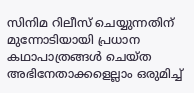സിനിമ റിലീസ് ചെയ്യുന്നതിന് മുന്നോടിയായി പ്രധാന കഥാപാത്രങ്ങൾ ചെയ്ത അഭിനേതാക്കളെല്ലാം ഒരുമിച്ച്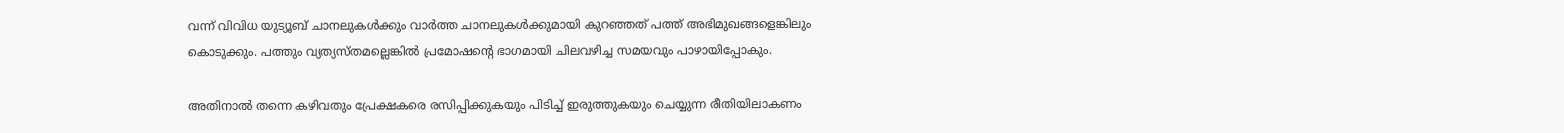വന്ന് വിവിധ യുട്യൂബ് ചാനലുകൾക്കും വാർത്ത ചാനലുകൾക്കുമായി കുറഞ്ഞത് പത്ത് അഭിമുഖങ്ങളെങ്കിലും കൊടുക്കും. പത്തും വ്യത്യസ്തമല്ലെങ്കിൽ പ്രമോഷന്റെ ഭാഗമായി ചിലവഴിച്ച സമയവും പാഴായിപ്പോകും.

അതിനാൽ തന്നെ കഴിവതും പ്രേക്ഷകരെ രസിപ്പിക്കുകയും പിടിച്ച് ഇരുത്തുകയും ചെയ്യുന്ന രീതിയിലാകണം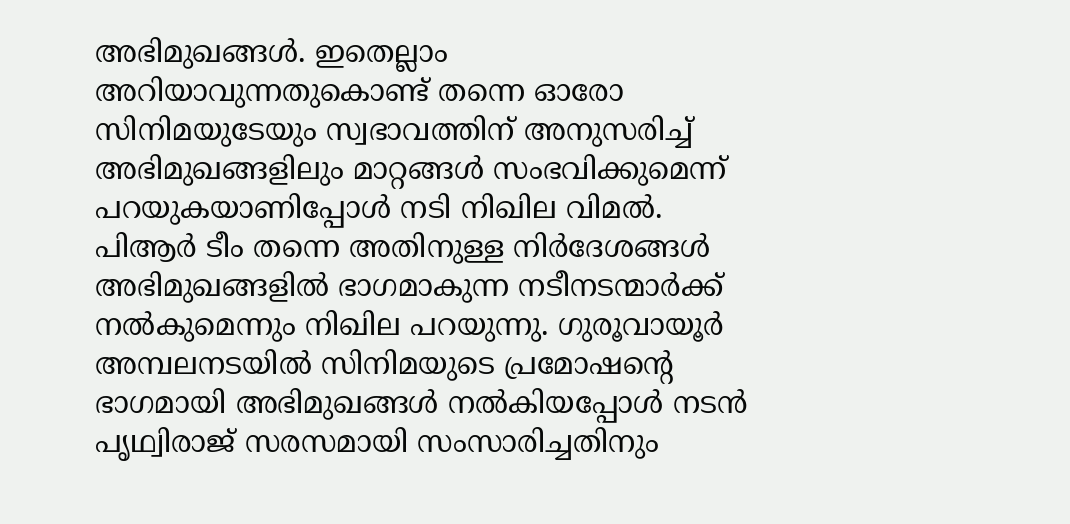അഭിമുഖങ്ങൾ. ഇതെല്ലാം അറിയാവുന്നതുകൊണ്ട് തന്നെ ഓരോ സിനിമയുടേയും സ്വഭാവത്തിന് അനുസരിച്ച് അഭിമുഖങ്ങളിലും മാറ്റങ്ങൾ സംഭവിക്കുമെന്ന് പറയുകയാണിപ്പോൾ നടി നിഖില വിമൽ.
പിആർ ടീം തന്നെ അതിനുള്ള നിർദേശങ്ങൾ അഭിമുഖങ്ങളിൽ ഭാഗമാകുന്ന നടീനടന്മാർക്ക് നൽകുമെന്നും നിഖില പറയുന്നു. ഗുരൂവായൂർ അമ്പലനടയിൽ സിനിമയുടെ പ്രമോഷന്റെ ഭാഗമായി അഭിമുഖങ്ങൾ നൽകിയപ്പോൾ നടൻ പൃഥ്വിരാജ് സരസമായി സംസാരിച്ചതിനും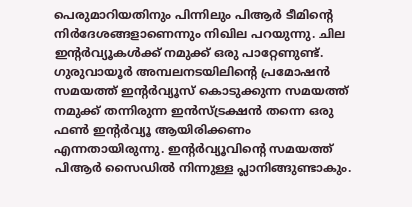പെരുമാറിയതിനും പിന്നിലും പിആർ ടീമിന്റെ നിർദേശങ്ങളാണെന്നും നിഖില പറയുന്നു. ചില ഇന്റർവ്യൂകൾക്ക് നമുക്ക് ഒരു പാറ്റേണുണ്ട്.
ഗുരുവായൂർ അമ്പലനടയിലിന്റെ പ്രമോഷൻ സമയത്ത് ഇന്റർവ്യൂസ് കൊടുക്കുന്ന സമയത്ത് നമുക്ക് തന്നിരുന്ന ഇൻസ്ട്രക്ഷൻ തന്നെ ഒരു ഫൺ ഇന്റർവ്യൂ ആയിരിക്കണം എന്നതായിരുന്നു. ഇന്റർവ്യൂവിന്റെ സമയത്ത് പിആർ സൈഡിൽ നിന്നുള്ള പ്ലാനിങ്ങുണ്ടാകും.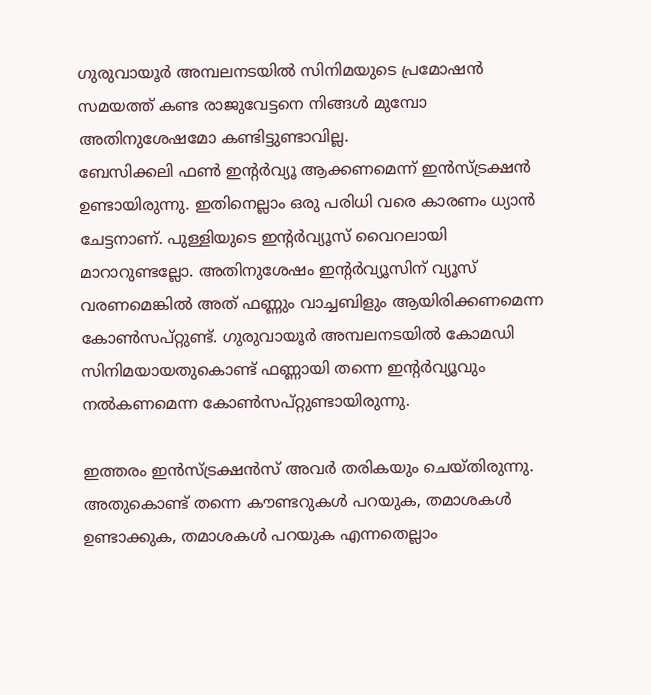ഗുരുവായൂർ അമ്പലനടയിൽ സിനിമയുടെ പ്രമോഷൻ സമയത്ത് കണ്ട രാജുവേട്ടനെ നിങ്ങൾ മുമ്പോ അതിനുശേഷമോ കണ്ടിട്ടുണ്ടാവില്ല.
ബേസിക്കലി ഫൺ ഇന്റർവ്യൂ ആക്കണമെന്ന് ഇൻസ്ട്രക്ഷൻ ഉണ്ടായിരുന്നു. ഇതിനെല്ലാം ഒരു പരിധി വരെ കാരണം ധ്യാൻ ചേട്ടനാണ്. പുള്ളിയുടെ ഇന്റർവ്യൂസ് വൈറലായി മാറാറുണ്ടല്ലോ. അതിനുശേഷം ഇന്റർവ്യൂസിന് വ്യൂസ് വരണമെങ്കിൽ അത് ഫണ്ണും വാച്ചബിളും ആയിരിക്കണമെന്ന കോൺസപ്റ്റുണ്ട്. ഗുരുവായൂർ അമ്പലനടയിൽ കോമഡി സിനിമയായതുകൊണ്ട് ഫണ്ണായി തന്നെ ഇന്റർവ്യൂവും നൽകണമെന്ന കോൺസപ്റ്റുണ്ടായിരുന്നു.

ഇത്തരം ഇൻസ്ട്രക്ഷൻസ് അവർ തരികയും ചെയ്തിരുന്നു. അതുകൊണ്ട് തന്നെ കൗണ്ടറുകൾ പറയുക, തമാശകൾ ഉണ്ടാക്കുക, തമാശകൾ പറയുക എന്നതെല്ലാം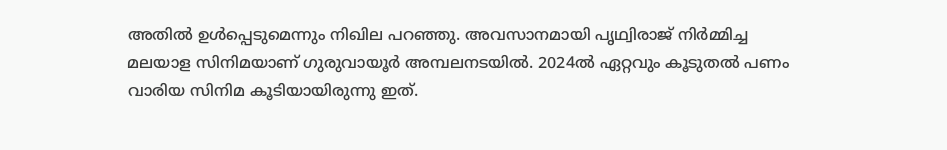അതിൽ ഉൾപ്പെടുമെന്നും നിഖില പറഞ്ഞു. അവസാനമായി പൃഥ്വിരാജ് നിർമ്മിച്ച മലയാള സിനിമയാണ് ഗുരുവായൂർ അമ്പലനടയിൽ. 2024ൽ ഏറ്റവും കൂടുതൽ പണം വാരിയ സിനിമ കൂടിയായിരുന്നു ഇത്.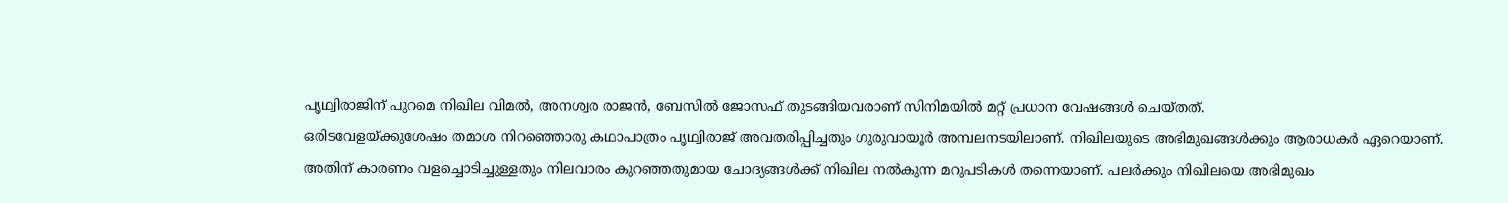പൃഥ്വിരാജിന് പുറമെ നിഖില വിമൽ, അനശ്വര രാജൻ, ബേസിൽ ജോസഫ് തുടങ്ങിയവരാണ് സിനിമയിൽ മറ്റ് പ്രധാന വേഷങ്ങൾ ചെയ്തത്.
ഒരിടവേളയ്ക്കുശേഷം തമാശ നിറഞ്ഞൊരു കഥാപാത്രം പൃഥ്വിരാജ് അവതരിപ്പിച്ചതും ഗുരുവായൂർ അമ്പലനടയിലാണ്. നിഖിലയുടെ അഭിമുഖങ്ങൾക്കും ആരാധകർ ഏറെയാണ്. അതിന് കാരണം വളച്ചൊടിച്ചുള്ളതും നിലവാരം കുറഞ്ഞതുമായ ചോദ്യങ്ങൾക്ക് നിഖില നൽകുന്ന മറുപടികൾ തന്നെയാണ്. പലർക്കും നിഖിലയെ അഭിമുഖം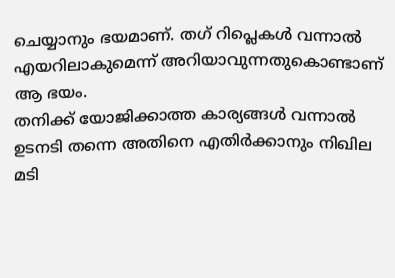ചെയ്യാനും ഭയമാണ്. തഗ് റിപ്ലെകൾ വന്നാൽ എയറിലാകുമെന്ന് അറിയാവുന്നതുകൊണ്ടാണ് ആ ഭയം.
തനിക്ക് യോജിക്കാത്ത കാര്യങ്ങൾ വന്നാൽ ഉടനടി തന്നെ അതിനെ എതിർക്കാനും നിഖില മടി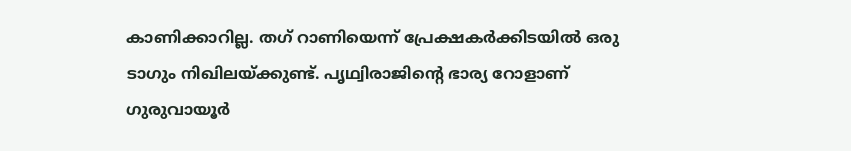കാണിക്കാറില്ല. തഗ് റാണിയെന്ന് പ്രേക്ഷകർക്കിടയിൽ ഒരു ടാഗും നിഖിലയ്ക്കുണ്ട്. പൃഥ്വിരാജിന്റെ ഭാര്യ റോളാണ് ഗുരുവായൂർ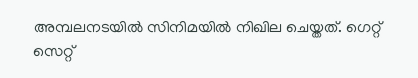അമ്പലനടയിൽ സിനിമയിൽ നിഖില ചെയ്തത്. ഗെറ്റ് സെറ്റ്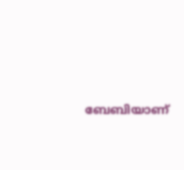ബേബിയാണ്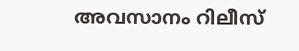അവസാനം റിലീസ്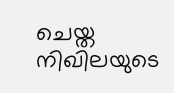ചെയ്ത നിഖിലയുടെ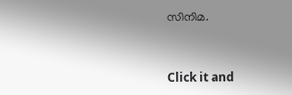സിനിമ.


Click it and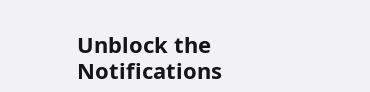Unblock the Notifications